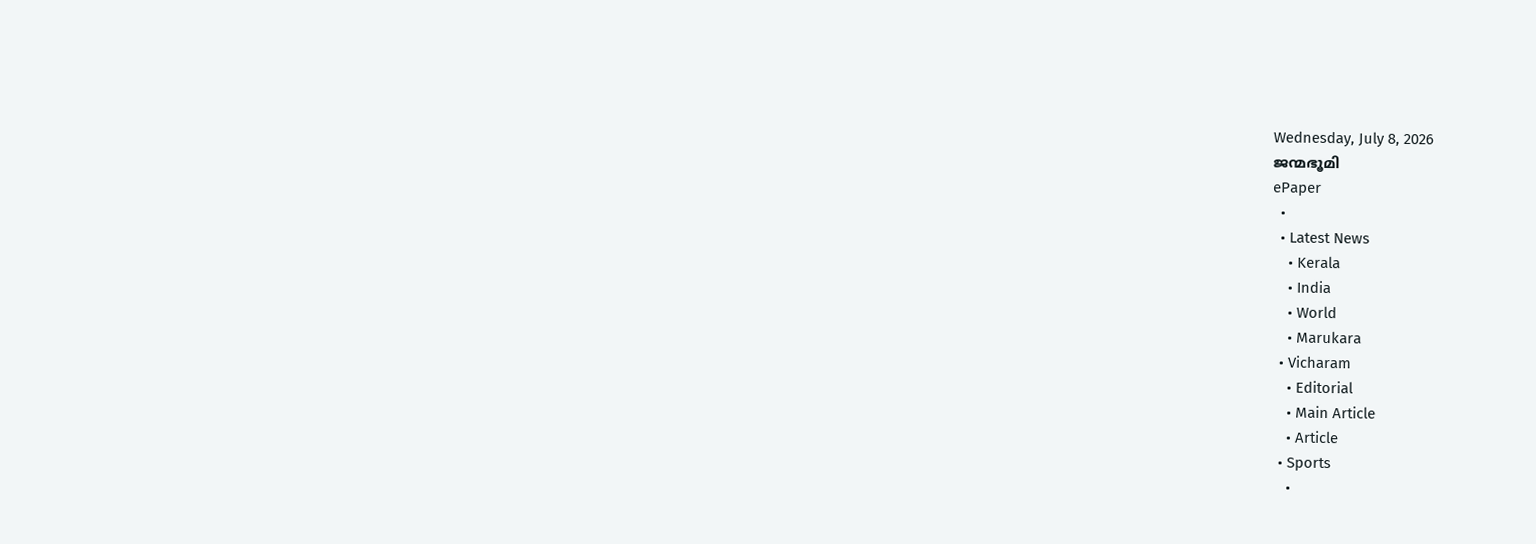Wednesday, July 8, 2026
ജന്മഭൂമി
ePaper
  •
  • Latest News
    • Kerala
    • India
    • World
    • Marukara
  • Vicharam
    • Editorial
    • Main Article
    • Article
  • Sports
    •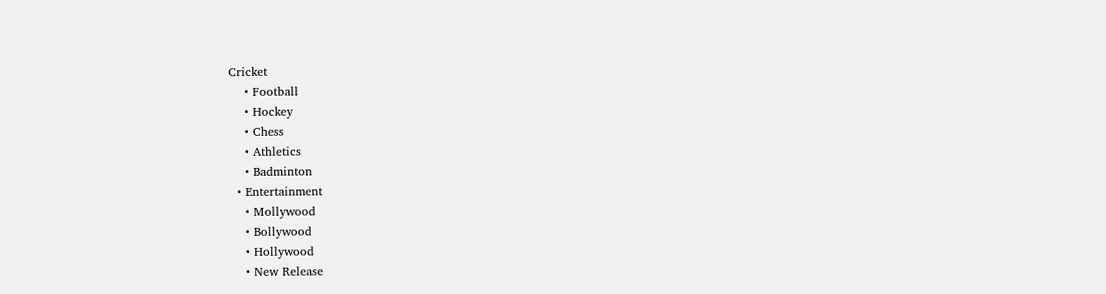Cricket
    • Football
    • Hockey
    • Chess
    • Athletics
    • Badminton
  • Entertainment
    • Mollywood
    • Bollywood
    • Hollywood
    • New Release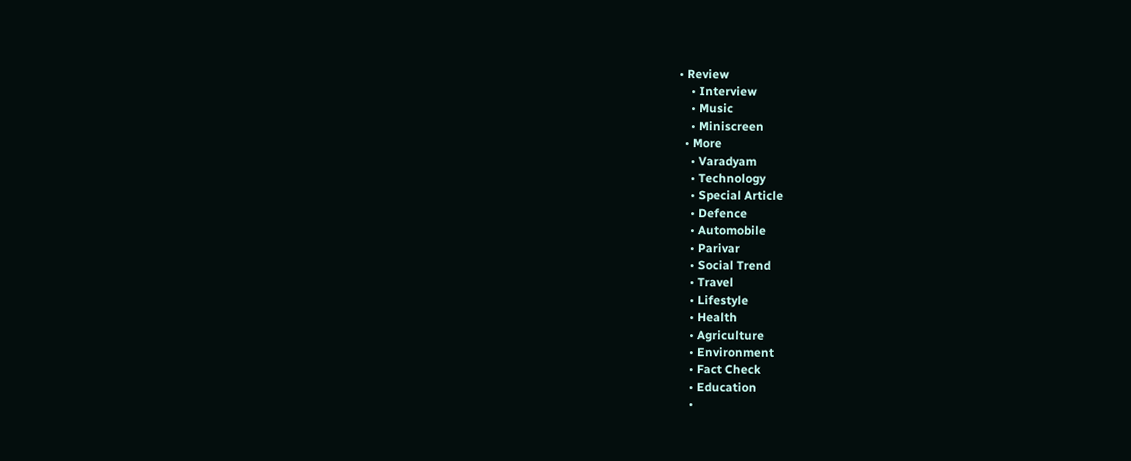• Review
    • Interview
    • Music
    • Miniscreen
  • More
    • Varadyam
    • Technology
    • Special Article
    • Defence
    • Automobile
    • Parivar
    • Social Trend
    • Travel
    • Lifestyle
    • Health
    • Agriculture
    • Environment
    • Fact Check
    • Education
    •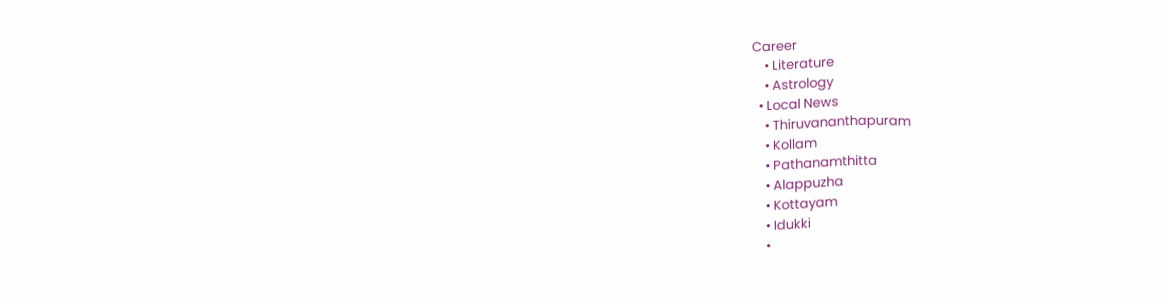Career
    • Literature
    • Astrology
  • Local News
    • Thiruvananthapuram
    • Kollam
    • Pathanamthitta
    • Alappuzha
    • Kottayam
    • Idukki
    •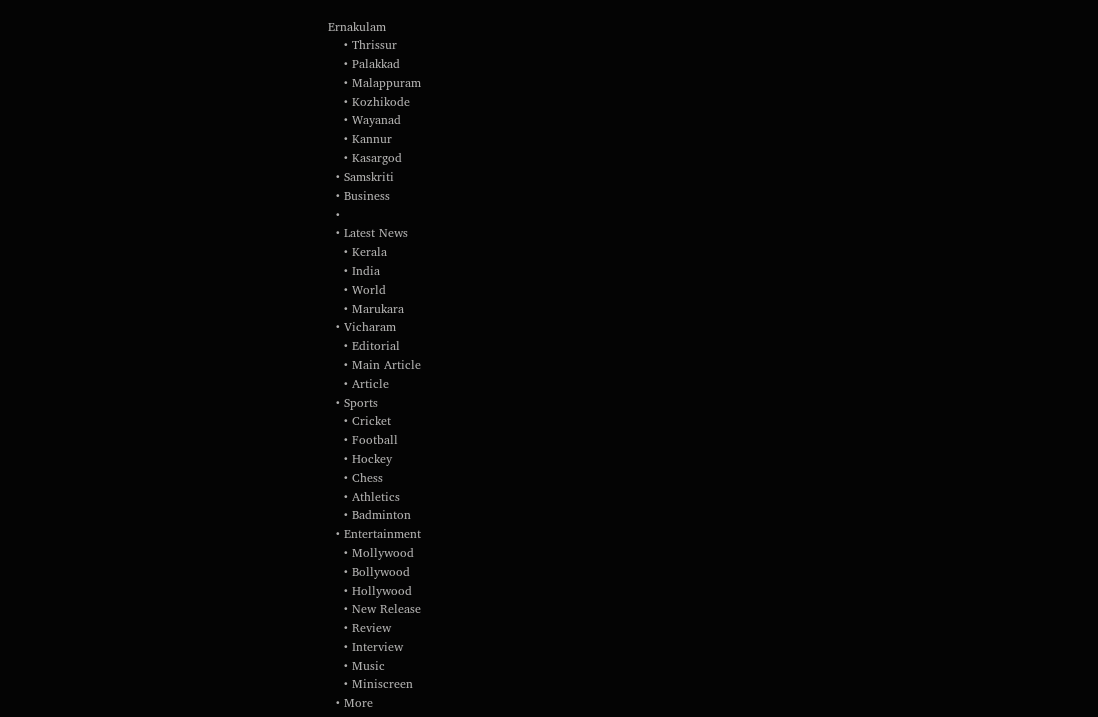Ernakulam
    • Thrissur
    • Palakkad
    • Malappuram
    • Kozhikode
    • Wayanad
    • Kannur
    • Kasargod
  • Samskriti
  • Business
  •
  • Latest News
    • Kerala
    • India
    • World
    • Marukara
  • Vicharam
    • Editorial
    • Main Article
    • Article
  • Sports
    • Cricket
    • Football
    • Hockey
    • Chess
    • Athletics
    • Badminton
  • Entertainment
    • Mollywood
    • Bollywood
    • Hollywood
    • New Release
    • Review
    • Interview
    • Music
    • Miniscreen
  • More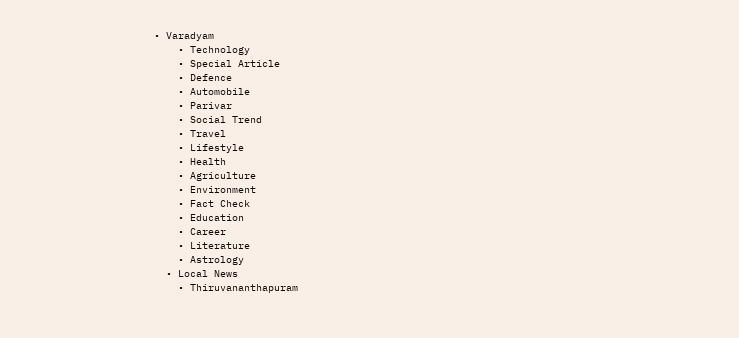• Varadyam
    • Technology
    • Special Article
    • Defence
    • Automobile
    • Parivar
    • Social Trend
    • Travel
    • Lifestyle
    • Health
    • Agriculture
    • Environment
    • Fact Check
    • Education
    • Career
    • Literature
    • Astrology
  • Local News
    • Thiruvananthapuram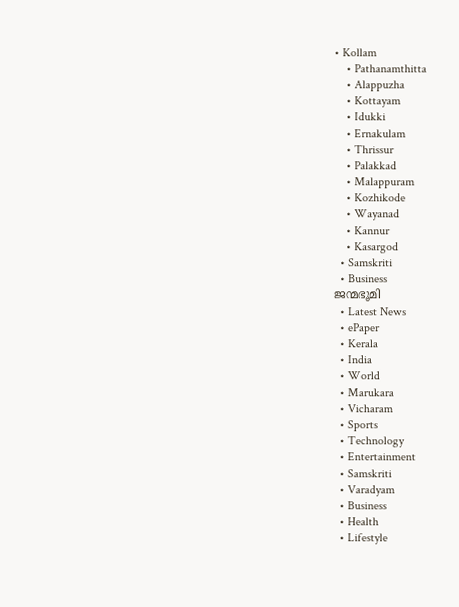• Kollam
    • Pathanamthitta
    • Alappuzha
    • Kottayam
    • Idukki
    • Ernakulam
    • Thrissur
    • Palakkad
    • Malappuram
    • Kozhikode
    • Wayanad
    • Kannur
    • Kasargod
  • Samskriti
  • Business
ജന്മഭൂമി
  • Latest News
  • ePaper
  • Kerala
  • India
  • World
  • Marukara
  • Vicharam
  • Sports
  • Technology
  • Entertainment
  • Samskriti
  • Varadyam
  • Business
  • Health
  • Lifestyle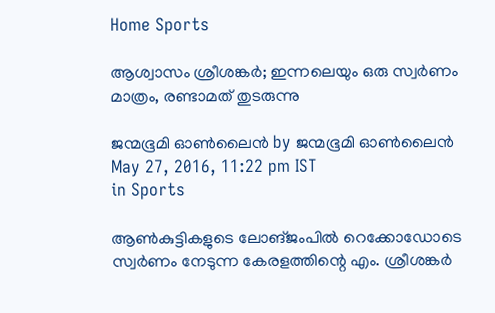Home Sports

ആശ്വാസം ശ്രീശങ്കര്‍; ഇന്നലെയും ഒരു സ്വര്‍ണം മാത്രം, രണ്ടാമത് തുടരുന്നു

ജന്മഭൂമി ഓണ്‍ലൈന്‍ by ജന്മഭൂമി ഓണ്‍ലൈന്‍
May 27, 2016, 11:22 pm IST
in Sports

ആണ്‍കുട്ടികളുടെ ലോങ്ജംപില്‍ റെക്കോഡോടെ സ്വര്‍ണം നേടുന്ന കേരളത്തിന്റെ എം. ശ്രീശങ്കര്‍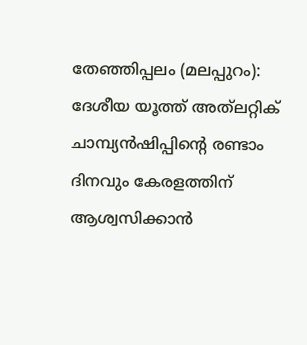തേഞ്ഞിപ്പലം (മലപ്പുറം): ദേശീയ യൂത്ത് അത്‌ലറ്റിക് ചാമ്പ്യന്‍ഷിപ്പിന്റെ രണ്ടാം ദിനവും കേരളത്തിന് ആശ്വസിക്കാന്‍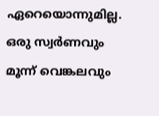ഏറെയൊന്നുമില്ല. ഒരു സ്വര്‍ണവും മൂന്ന് വെങ്കലവും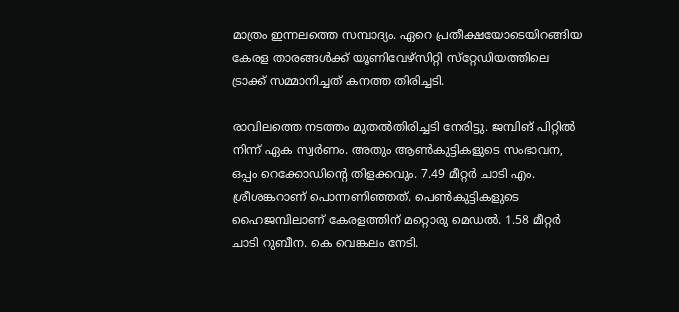മാത്രം ഇന്നലത്തെ സമ്പാദ്യം. ഏറെ പ്രതീക്ഷയോടെയിറങ്ങിയ കേരള താരങ്ങള്‍ക്ക് യൂണിവേഴ്‌സിറ്റി സ്‌റ്റേഡിയത്തിലെ ട്രാക്ക് സമ്മാനിച്ചത് കനത്ത തിരിച്ചടി.

രാവിലത്തെ നടത്തം മുതല്‍തിരിച്ചടി നേരിട്ടു. ജമ്പിങ് പിറ്റില്‍ നിന്ന് ഏക സ്വര്‍ണം. അതും ആണ്‍കുട്ടികളുടെ സംഭാവന, ഒപ്പം റെക്കോഡിന്റെ തിളക്കവും. 7.49 മീറ്റര്‍ ചാടി എം. ശ്രീശങ്കറാണ് പൊന്നണിഞ്ഞത്. പെണ്‍കുട്ടികളുടെ ഹൈജമ്പിലാണ് കേരളത്തിന് മറ്റൊരു മെഡല്‍. 1.58 മീറ്റര്‍ ചാടി റുബീന. കെ വെങ്കലം നേടി.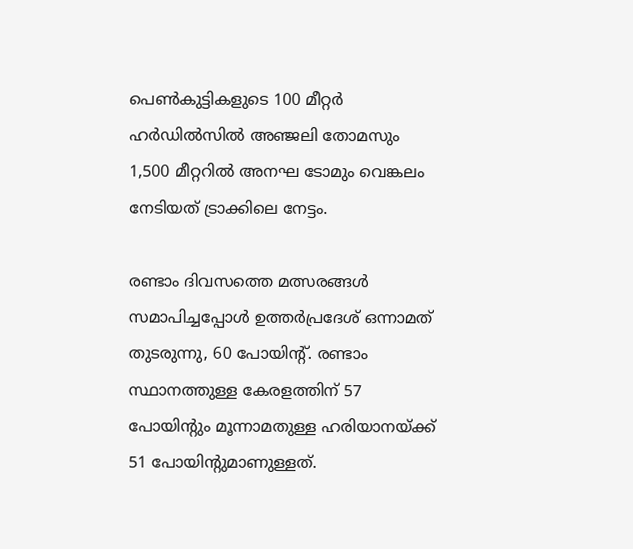പെണ്‍കുട്ടികളുടെ 100 മീറ്റര്‍ ഹര്‍ഡില്‍സില്‍ അഞ്ജലി തോമസും 1,500 മീറ്ററില്‍ അനഘ ടോമും വെങ്കലം നേടിയത് ട്രാക്കിലെ നേട്ടം.

രണ്ടാം ദിവസത്തെ മത്സരങ്ങള്‍ സമാപിച്ചപ്പോള്‍ ഉത്തര്‍പ്രദേശ് ഒന്നാമത് തുടരുന്നു, 60 പോയിന്റ്. രണ്ടാം സ്ഥാനത്തുള്ള കേരളത്തിന് 57 പോയിന്റും മൂന്നാമതുള്ള ഹരിയാനയ്‌ക്ക് 51 പോയിന്റുമാണുള്ളത്.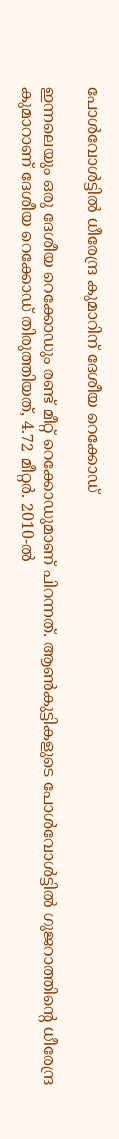പോള്‍വോള്‍ട്ടില്‍ ധീരേന്ദ്ര കുമാറിന് ദേശീയ റെക്കോഡ്

ഇന്നലെയും ഒരു ദേശീയ റെക്കോഡും രണ്ട് മീറ്റ് റെക്കോഡുമാണ് പിറന്നത്. ആണ്‍കുട്ടികളുടെ പോള്‍വോള്‍ട്ടില്‍ ഗുജറാത്തിന്റെ ധീരേന്ദ്ര കുമാറാണ് ദേശീയ റെക്കോഡ് തിരുത്തിയത്, 4.72 മീറ്റര്‍. 2010-ല്‍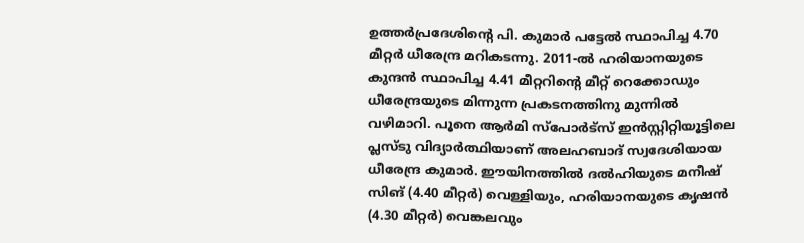ഉത്തര്‍പ്രദേശിന്റെ പി. കുമാര്‍ പട്ടേല്‍ സ്ഥാപിച്ച 4.70 മീറ്റര്‍ ധീരേന്ദ്ര മറികടന്നു. 2011-ല്‍ ഹരിയാനയുടെ കുന്ദന്‍ സ്ഥാപിച്ച 4.41 മീറ്ററിന്റെ മീറ്റ് റെക്കോഡും ധീരേന്ദ്രയുടെ മിന്നുന്ന പ്രകടനത്തിനു മുന്നില്‍ വഴിമാറി. പൂനെ ആര്‍മി സ്‌പോര്‍ട്‌സ് ഇന്‍സ്റ്റിറ്റിയൂട്ടിലെ പ്ലസ്ടു വിദ്യാര്‍ത്ഥിയാണ് അലഹബാദ് സ്വദേശിയായ ധീരേന്ദ്ര കുമാര്‍. ഈയിനത്തില്‍ ദല്‍ഹിയുടെ മനീഷ് സിങ് (4.40 മീറ്റര്‍) വെള്ളിയും, ഹരിയാനയുടെ കൃഷന്‍ (4.30 മീറ്റര്‍) വെങ്കലവും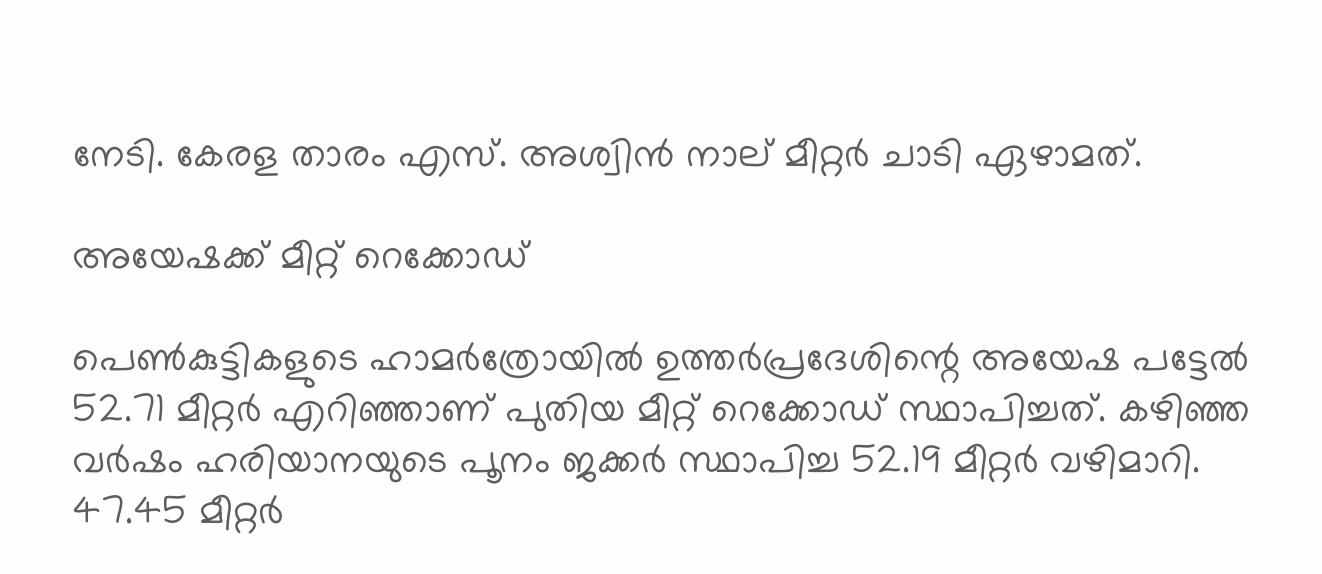നേടി. കേരള താരം എസ്. അശ്വിന്‍ നാല് മീറ്റര്‍ ചാടി ഏഴാമത്.

അയേഷക്ക് മീറ്റ് റെക്കോഡ്

പെണ്‍കുട്ടികളുടെ ഹാമര്‍ത്രോയില്‍ ഉത്തര്‍പ്രദേശിന്റെ അയേഷ പട്ടേല്‍ 52.71 മീറ്റര്‍ എറിഞ്ഞാണ് പുതിയ മീറ്റ് റെക്കോഡ് സ്ഥാപിച്ചത്. കഴിഞ്ഞ വര്‍ഷം ഹരിയാനയുടെ പൂനം ജക്കര്‍ സ്ഥാപിച്ച 52.19 മീറ്റര്‍ വഴിമാറി. 47.45 മീറ്റര്‍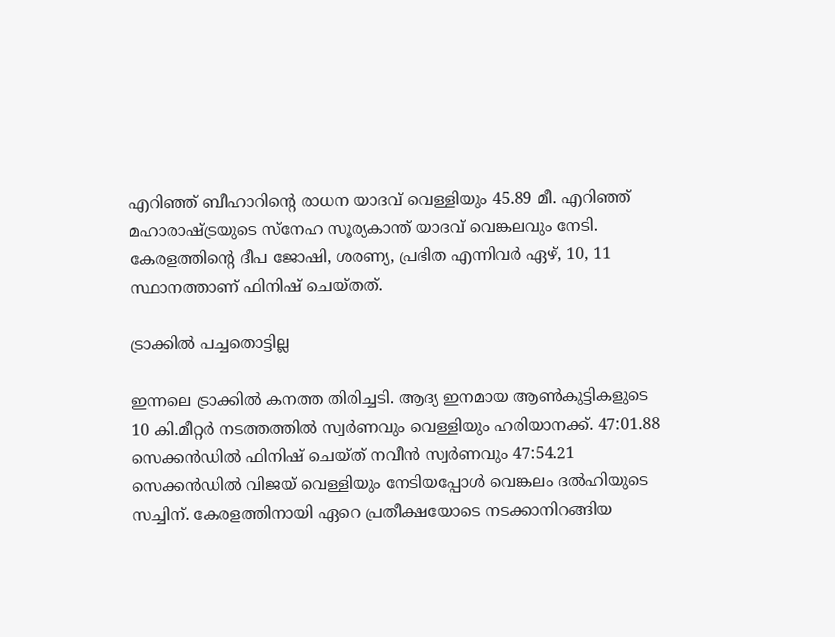എറിഞ്ഞ് ബീഹാറിന്റെ രാധന യാദവ് വെള്ളിയും 45.89 മീ. എറിഞ്ഞ് മഹാരാഷ്‌ട്രയുടെ സ്‌നേഹ സൂര്യകാന്ത് യാദവ് വെങ്കലവും നേടി. കേരളത്തിന്റെ ദീപ ജോഷി, ശരണ്യ, പ്രഭിത എന്നിവര്‍ ഏഴ്, 10, 11 സ്ഥാനത്താണ് ഫിനിഷ് ചെയ്തത്.

ട്രാക്കില്‍ പച്ചതൊട്ടില്ല

ഇന്നലെ ട്രാക്കില്‍ കനത്ത തിരിച്ചടി. ആദ്യ ഇനമായ ആണ്‍കുട്ടികളുടെ 10 കി.മീറ്റര്‍ നടത്തത്തില്‍ സ്വര്‍ണവും വെള്ളിയും ഹരിയാനക്ക്. 47:01.88 സെക്കന്‍ഡില്‍ ഫിനിഷ് ചെയ്ത് നവീന്‍ സ്വര്‍ണവും 47:54.21 സെക്കന്‍ഡില്‍ വിജയ് വെള്ളിയും നേടിയപ്പോള്‍ വെങ്കലം ദല്‍ഹിയുടെ സച്ചിന്. കേരളത്തിനായി ഏറെ പ്രതീക്ഷയോടെ നടക്കാനിറങ്ങിയ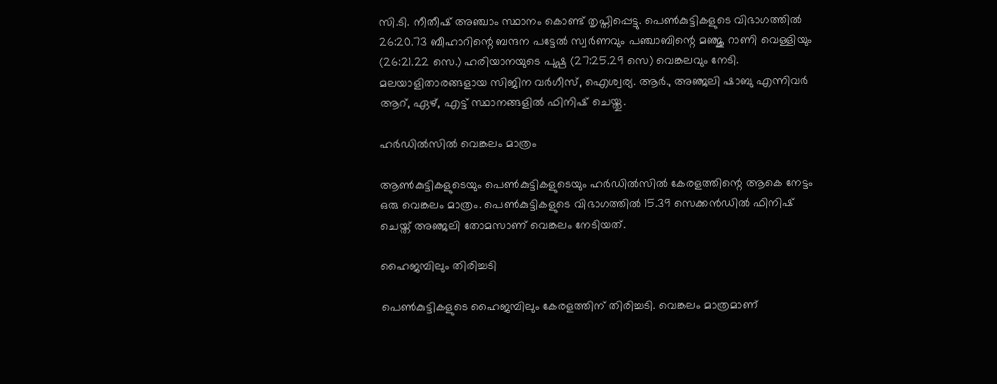സി.ടി. നീതീഷ് അഞ്ചാം സ്ഥാനം കൊണ്ട് തൃപ്തിപ്പെട്ടു. പെണ്‍കുട്ടികളുടെ വിഭാഗത്തില്‍ 26:20.73 ബീഹാറിന്റെ ബന്ദന പട്ടേല്‍ സ്വര്‍ണവും പഞ്ചാബിന്റെ മഞ്ജു റാണി വെള്ളിയും (26:21.22 സെ.) ഹരിയാനയുടെ പുഷ്പ (27:25.29 സെ) വെങ്കലവും നേടി. മലയാളിതാരങ്ങളായ സിജിന വര്‍ഗീസ്, ഐശ്വര്യ. ആര്‍., അഞ്ജലി ഷാബു എന്നിവര്‍ ആറ്, ഏഴ്, എട്ട് സ്ഥാനങ്ങളില്‍ ഫിനിഷ് ചെയ്തു.

ഹര്‍ഡില്‍സില്‍ വെങ്കലം മാത്രം

ആണ്‍കുട്ടികളുടെയും പെണ്‍കുട്ടികളുടെയും ഹര്‍ഡില്‍സില്‍ കേരളത്തിന്റെ ആകെ നേട്ടം ഒരു വെങ്കലം മാത്രം. പെണ്‍കുട്ടികളുടെ വിഭാഗത്തില്‍ 15.39 സെക്കന്‍ഡില്‍ ഫിനിഷ് ചെയ്ത് അഞ്ജലി തോമസാണ് വെങ്കലം നേടിയത്.

ഹൈജമ്പിലും തിരിച്ചടി

പെണ്‍കുട്ടികളുടെ ഹൈജമ്പിലും കേരളത്തിന് തിരിച്ചടി. വെങ്കലം മാത്രമാണ്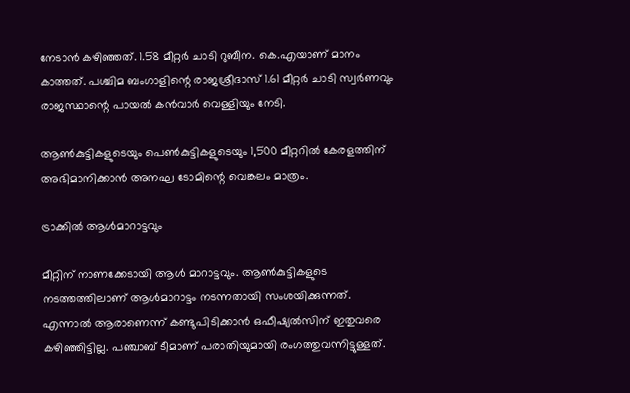നേടാന്‍ കഴിഞ്ഞത്. 1.58 മീറ്റര്‍ ചാടി റുബീന. കെ.എയാണ് മാനം കാത്തത്. പശ്ചിമ ബംഗാളിന്റെ രാജശ്രീദാസ് 1.61 മീറ്റര്‍ ചാടി സ്വര്‍ണവും രാജസ്ഥാന്റെ പായല്‍ കന്‍വാര്‍ വെള്ളിയും നേടി.

ആണ്‍കുട്ടികളുടെയും പെണ്‍കുട്ടികളുടെയും 1,500 മീറ്ററില്‍ കേരളത്തിന് അഭിമാനിക്കാന്‍ അനഘ ടോമിന്റെ വെങ്കലം മാത്രം.

ട്രാക്കില്‍ ആള്‍മാറാട്ടവും

മീറ്റിന് നാണക്കേടായി ആള്‍ മാറാട്ടവും. ആണ്‍കുട്ടികളുടെ നടത്തത്തിലാണ് ആള്‍മാറാട്ടം നടന്നതായി സംശയിക്കുന്നത്. എന്നാല്‍ ആരാണെന്ന് കണ്ടുപിടിക്കാന്‍ ഒഫീഷ്യല്‍സിന് ഇതുവരെ കഴിഞ്ഞിട്ടില്ല. പഞ്ചാബ് ടീമാണ് പരാതിയുമായി രംഗത്തുവന്നിട്ടുള്ളത്.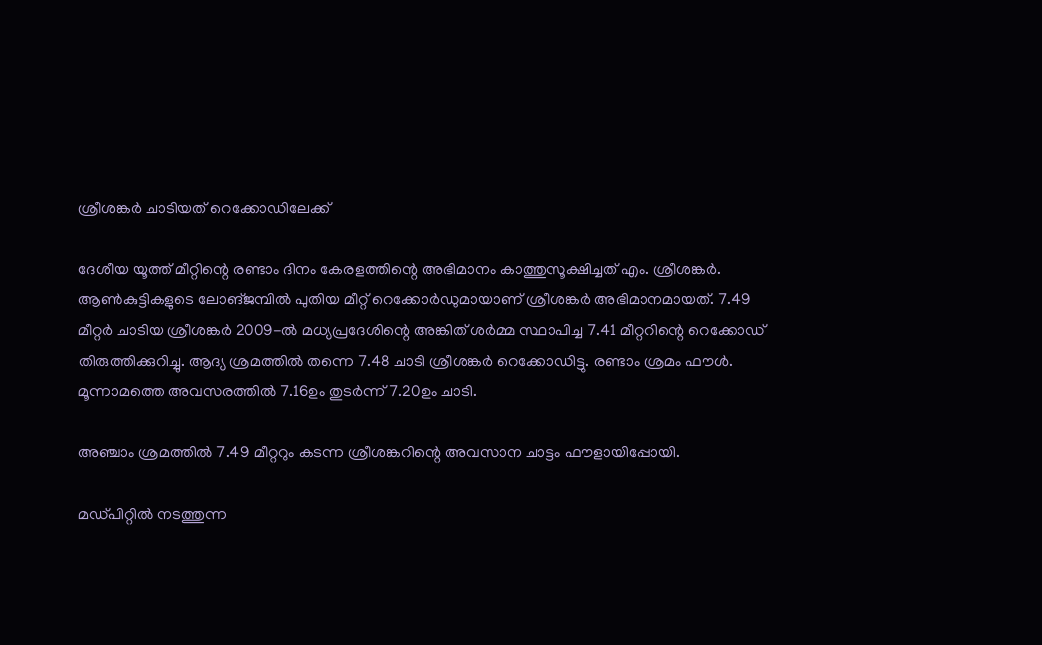ശ്രീശങ്കര്‍ ചാടിയത് റെക്കോഡിലേക്ക്

ദേശീയ യൂത്ത് മീറ്റിന്റെ രണ്ടാം ദിനം കേരളത്തിന്റെ അഭിമാനം കാത്തുസൂക്ഷിച്ചത് എം. ശ്രീശങ്കര്‍. ആണ്‍കുട്ടികളുടെ ലോങ്ജമ്പില്‍ പുതിയ മീറ്റ് റെക്കോര്‍ഡുമായാണ് ശ്രീശങ്കര്‍ അഭിമാനമായത്. 7.49 മീറ്റര്‍ ചാടിയ ശ്രീശങ്കര്‍ 2009-ല്‍ മധ്യപ്രദേശിന്റെ അങ്കിത് ശര്‍മ്മ സ്ഥാപിച്ച 7.41 മീറ്ററിന്റെ റെക്കോഡ് തിരുത്തിക്കുറിച്ചു. ആദ്യ ശ്രമത്തില്‍ തന്നെ 7.48 ചാടി ശ്രീശങ്കര്‍ റെക്കോഡിട്ടു. രണ്ടാം ശ്രമം ഫൗള്‍. മൂന്നാമത്തെ അവസരത്തില്‍ 7.16ഉം തുടര്‍ന്ന് 7.20ഉം ചാടി.

അഞ്ചാം ശ്രമത്തില്‍ 7.49 മീറ്ററും കടന്ന ശ്രീശങ്കറിന്റെ അവസാന ചാട്ടം ഫൗളായിപ്പോയി.

മഡ്പിറ്റില്‍ നടത്തുന്ന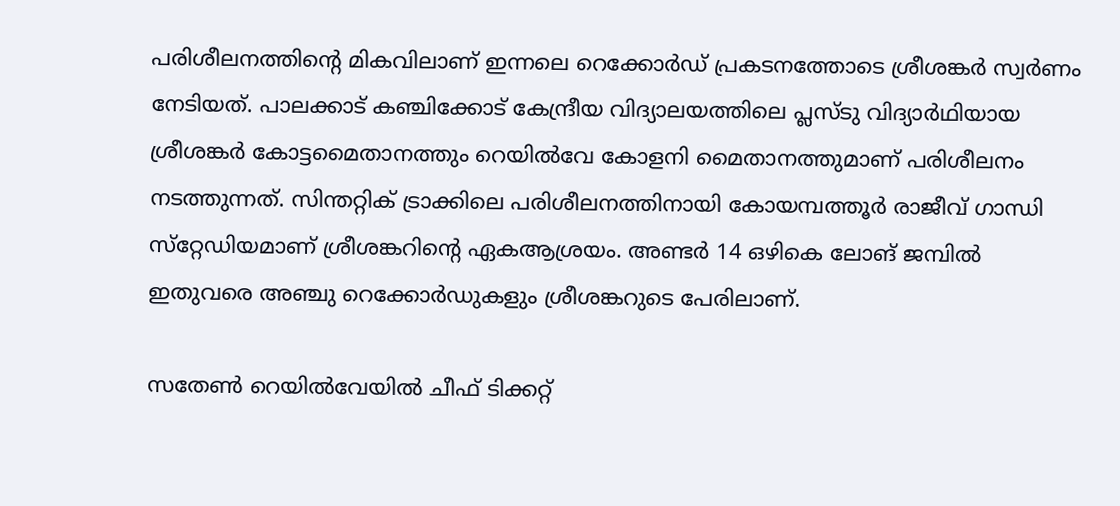പരിശീലനത്തിന്റെ മികവിലാണ് ഇന്നലെ റെക്കോര്‍ഡ് പ്രകടനത്തോടെ ശ്രീശങ്കര്‍ സ്വര്‍ണം നേടിയത്. പാലക്കാട് കഞ്ചിക്കോട് കേന്ദ്രീയ വിദ്യാലയത്തിലെ പ്ലസ്ടു വിദ്യാര്‍ഥിയായ ശ്രീശങ്കര്‍ കോട്ടമൈതാനത്തും റെയില്‍വേ കോളനി മൈതാനത്തുമാണ് പരിശീലനം നടത്തുന്നത്. സിന്തറ്റിക് ട്രാക്കിലെ പരിശീലനത്തിനായി കോയമ്പത്തൂര്‍ രാജീവ് ഗാന്ധി സ്‌റ്റേഡിയമാണ് ശ്രീശങ്കറിന്റെ ഏകആശ്രയം. അണ്ടര്‍ 14 ഒഴികെ ലോങ് ജമ്പില്‍ ഇതുവരെ അഞ്ചു റെക്കോര്‍ഡുകളും ശ്രീശങ്കറുടെ പേരിലാണ്.

സതേണ്‍ റെയില്‍വേയില്‍ ചീഫ് ടിക്കറ്റ്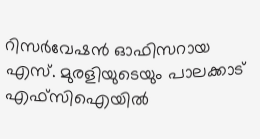റിസര്‍വേഷന്‍ ഓഫിസറായ എസ്. മുരളിയുടെയും പാലക്കാട് എഫ്‌സിഐയില്‍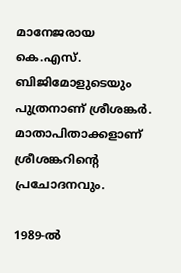മാനേജരായ കെ.എസ്. ബിജിമോളുടെയും പുത്രനാണ് ശ്രീശങ്കര്‍. മാതാപിതാക്കളാണ് ശ്രീശങ്കറിന്റെ പ്രചോദനവും.

1989-ല്‍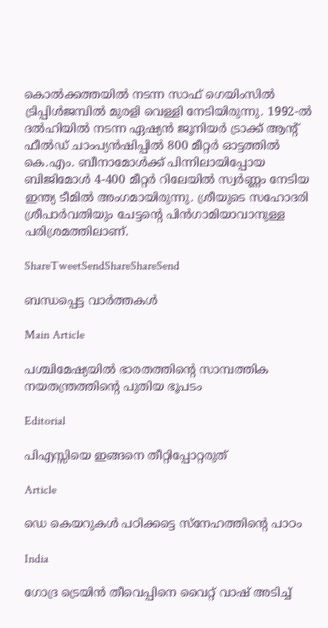കൊല്‍ക്കത്തയില്‍ നടന്ന സാഫ് ഗെയിംസില്‍ ട്രിപ്പിള്‍ജമ്പില്‍ മുരളി വെള്ളി നേടിയിരുന്നു. 1992-ല്‍ ദല്‍ഹിയില്‍ നടന്ന ഏഷ്യന്‍ ജൂനിയര്‍ ട്രാക്ക് ആന്റ് ഫീല്‍ഡ് ചാംപ്യന്‍ഷിപ്പില്‍ 800 മീറ്റര്‍ ഓട്ടത്തില്‍ കെ.എം. ബീനാമോള്‍ക്ക് പിന്നിലായിപ്പോയ ബിജിമോള്‍ 4-400 മീറ്റര്‍ റിലേയില്‍ സ്വര്‍ണ്ണം നേടിയ ഇന്ത്യ ടീമില്‍ അംഗമായിരുന്നു. ശ്രീയുടെ സഹോദരി ശ്രീപാര്‍വതിയും ചേട്ടന്റെ പിന്‍ഗാമിയാവാനുള്ള പരിശ്രമത്തിലാണ്.

ShareTweetSendShareShareSend

ബന്ധപ്പെട്ട വാര്‍ത്തകള്‍

Main Article

പശ്ചിമേഷ്യയില്‍ ഭാരതത്തിന്റെ സാമ്പത്തിക നയതന്ത്രത്തിന്റെ പുതിയ ഭൂപടം

Editorial

പിഎസ്സിയെ ഇങ്ങനെ തീറ്റിപ്പോറ്റരുത്

Article

ഡെ കെയറുകള്‍ പഠിക്കട്ടെ സ്നേഹത്തിന്റെ പാഠം

India

ഗോദ്ര ട്രെയിന്‍ തീവെപ്പിനെ വൈറ്റ് വാഷ് അടിച്ച്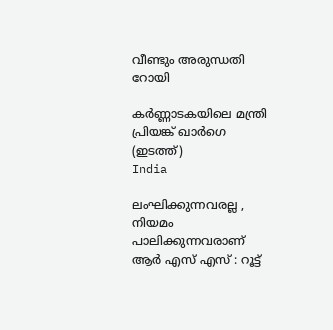വീണ്ടും അരുന്ധതി റോയി

കര്‍ണ്ണാടകയിലെ മന്ത്രി പ്രിയങ്ക് ഖാര്‍ഗെ (ഇടത്ത്)
India

ലംഘിക്കുന്നവരല്ല , നിയമം പാലിക്കുന്നവരാണ് ആർ എസ് എസ് : റൂട്ട്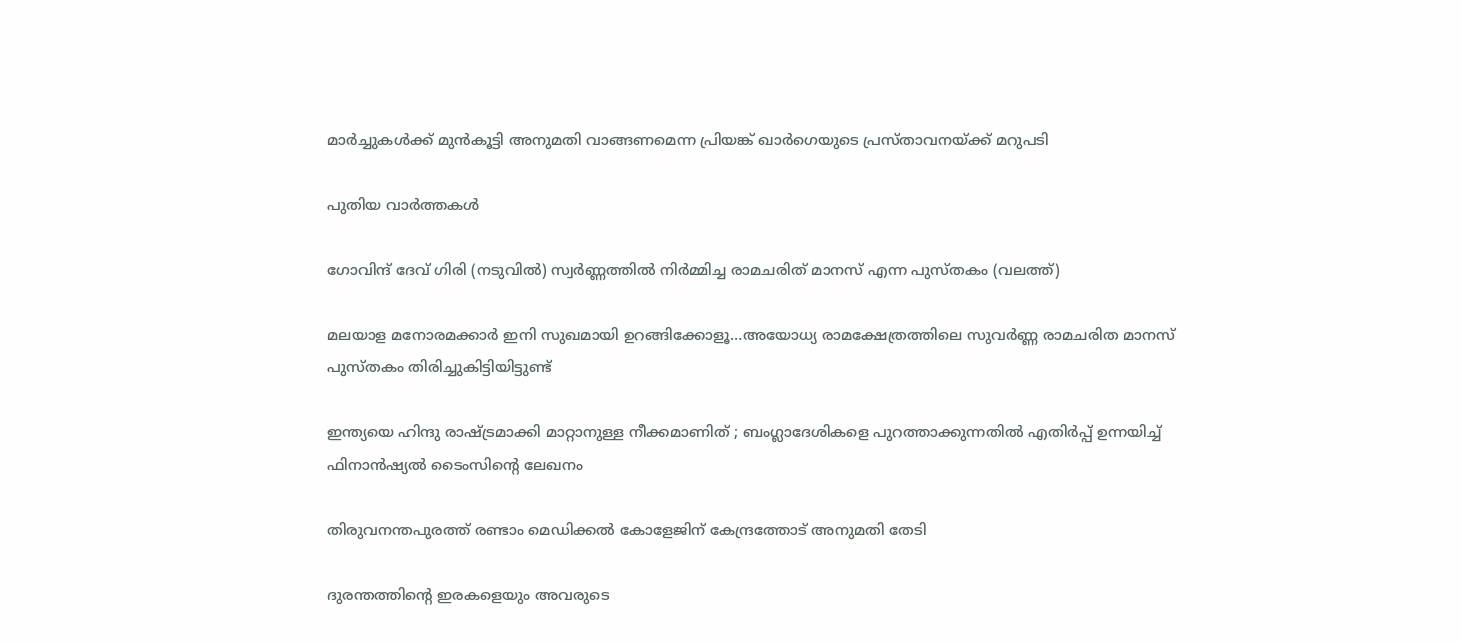മാർച്ചുകൾക്ക് മുൻകൂട്ടി അനുമതി വാങ്ങണമെന്ന പ്രിയങ്ക് ഖാർഗെയുടെ പ്രസ്താവനയ്‌ക്ക് മറുപടി

പുതിയ വാര്‍ത്തകള്‍

ഗോവിന്ദ് ദേവ് ഗിരി (നടുവില്‍) സ്വര്‍ണ്ണത്തില്‍ നിര്‍മ്മിച്ച രാമചരിത് മാനസ് എന്ന പുസ്തകം (വലത്ത്)

മലയാള മനോരമക്കാര്‍ ഇനി സുഖമായി ഉറങ്ങിക്കോളൂ…അയോധ്യ രാമക്ഷേത്രത്തിലെ സുവര്‍ണ്ണ രാമചരിത മാനസ് പുസ്തകം തിരിച്ചുകിട്ടിയിട്ടുണ്ട്

ഇന്ത്യയെ ഹിന്ദു രാഷ്‌ട്രമാക്കി മാറ്റാനുള്ള നീക്കമാണിത് ; ബംഗ്ലാദേശികളെ പുറത്താക്കുന്നതിൽ എതിർപ്പ് ഉന്നയിച്ച് ഫിനാൻഷ്യൽ ടൈംസിന്റെ ലേഖനം

തിരുവനന്തപുരത്ത് രണ്ടാം മെഡിക്കല്‍ കോളേജിന് കേന്ദ്രത്തോട് അനുമതി തേടി

ദുരന്തത്തിന്റെ ഇരകളെയും അവരുടെ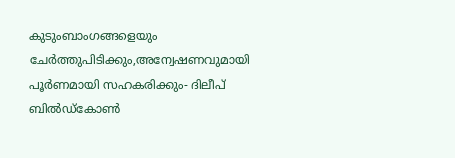കുടുംബാംഗങ്ങളെയും ചേര്‍ത്തുപിടിക്കും,അന്വേഷണവുമായി പൂര്‍ണമായി സഹകരിക്കും- ദിലീപ് ബില്‍ഡ്‌കോണ്‍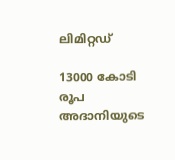ലിമിറ്റഡ്

13000 കോടി രൂപ അദാനിയുടെ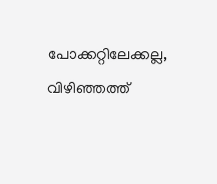പോക്കറ്റിലേക്കല്ല, വിഴിഞ്ഞത്ത്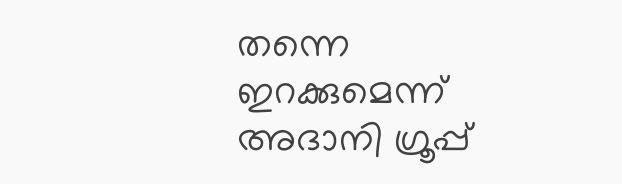തന്നെ ഇറക്കുമെന്ന് അദാനി ഗ്രൂപ്പ്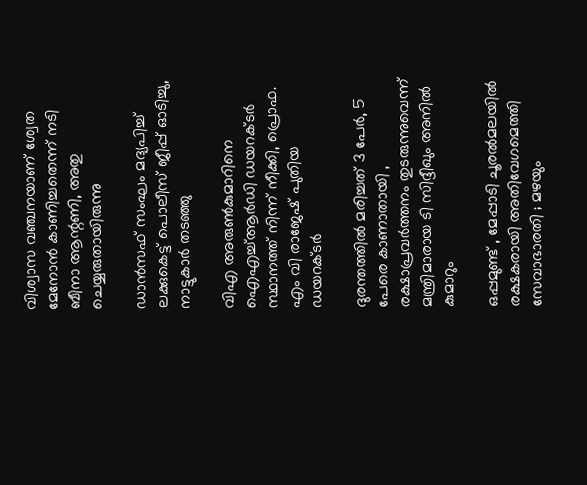വിശ്വാസ വഞ്ചനയാണ് ശ്വേത മേനോന്‍ കാണിച്ചതെന്ന് നടി ബീനാ ആന്റണി, അതു ചെയ്യരുതായിരുന്നു

ഡാന്‍സഫ് സംഘം മദ്യപിച്ച് ലക്കുകെട്ട് പൊലീസ് ജീപ്പ് ഓടിച്ചു, നാട്ടുകാര്‍ തടഞ്ഞു

വിഎ അരുണ്‍കുമാറിനെ ഐഎച്ച്ആര്‍ഡി ഡയറക്ടര്‍ സ്ഥാനത്ത് നിന്ന് നീക്കി, പ്രൊഫ. എം വി രാജേഷ് പുതിയ ഡയറക്ടര്‍

ദുരന്തത്തില്‍ മരിച്ചത് 3 പേര്‍, 5 പേരെ കാണാതായി , രക്ഷാപ്രവര്‍ത്തനം തുടരുന്നുവെന്ന് മന്ത്രിമാരായ ടി സിദ്ദീഖും അനില്‍ കുമാറും

ഒപ്പമുണ്ട് , മേപ്പാടി ചൂരൽമലയിൽ രക്ഷകരായി അതിവേഗമെത്തി സേവാഭാരതി ; മഴയും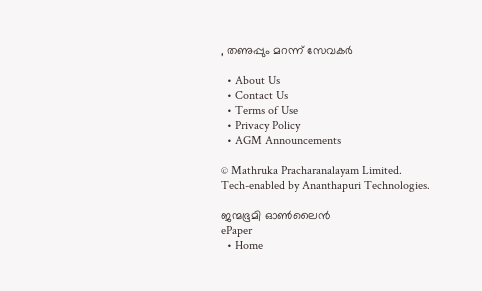, തണുപ്പും മറന്ന് സേവകർ

  • About Us
  • Contact Us
  • Terms of Use
  • Privacy Policy
  • AGM Announcements

© Mathruka Pracharanalayam Limited.
Tech-enabled by Ananthapuri Technologies.

ജന്മഭൂമി ഓണ്‍ലൈന്‍
ePaper
  • Home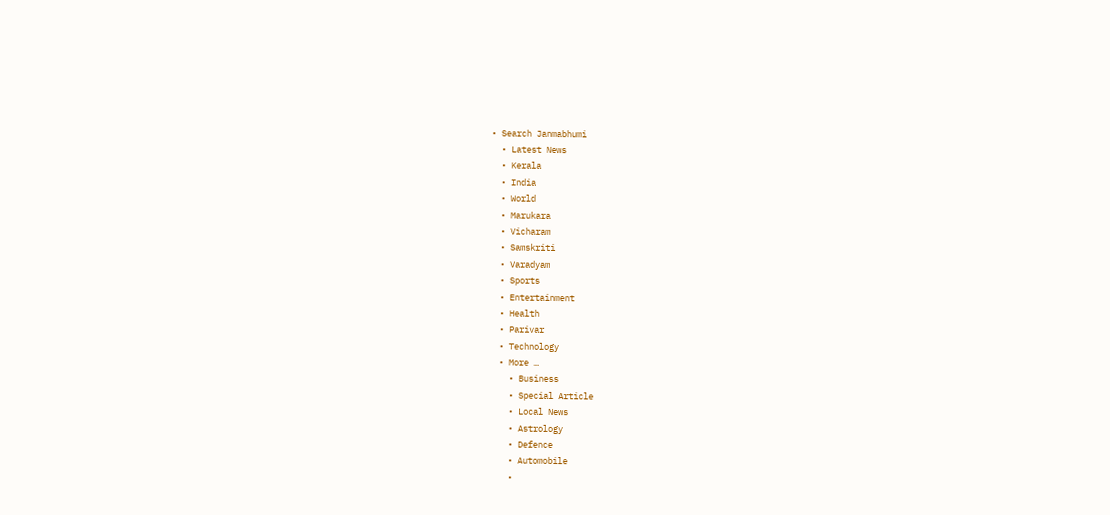• Search Janmabhumi
  • Latest News
  • Kerala
  • India
  • World
  • Marukara
  • Vicharam
  • Samskriti
  • Varadyam
  • Sports
  • Entertainment
  • Health
  • Parivar
  • Technology
  • More …
    • Business
    • Special Article
    • Local News
    • Astrology
    • Defence
    • Automobile
    •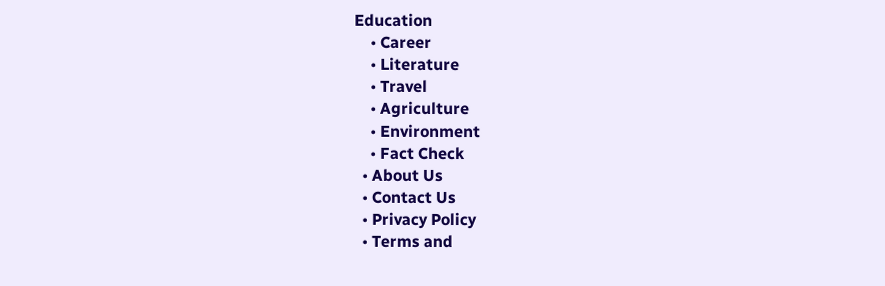Education
    • Career
    • Literature
    • Travel
    • Agriculture
    • Environment
    • Fact Check
  • About Us
  • Contact Us
  • Privacy Policy
  • Terms and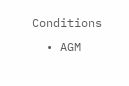Conditions
  • AGM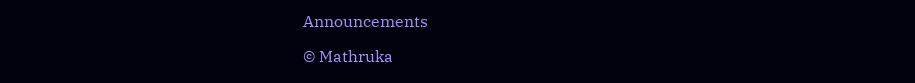Announcements

© Mathruka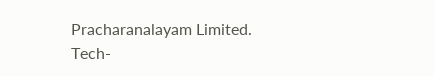Pracharanalayam Limited.
Tech-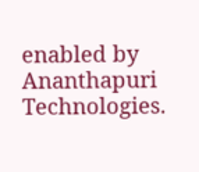enabled by Ananthapuri Technologies.